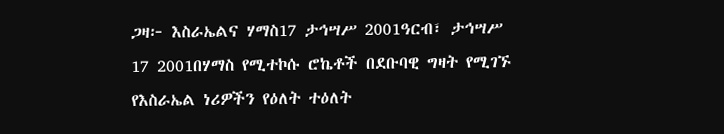ጋዛ፦ እስራኤልና ሃማስ17 ታኅሣሥ 2001ዓርብ፣ ታኅሣሥ 17 2001በሃማስ የሚተኮሱ ሮኬቶች በደቡባዊ ግዛት የሚገኙ የእስራኤል ነሪዎችን የዕለት ተዕለት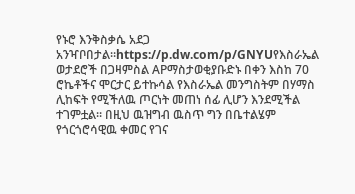የኑሮ እንቅስቃሴ አደጋ አንዣቦበታል።https://p.dw.com/p/GNYUየእስራኤል ወታደሮች በጋዛምስል APማስታወቂያቡድኑ በቀን እስከ 70 ሮኬቶችና ሞርታር ይተኩሳል የእስራኤል መንግስትም በሃማስ ሊከፍት የሚችለዉ ጦርነት መጠነ ሰፊ ሊሆን እንደሚችል ተገምቷል። በዚህ ዉዝግብ ዉስጥ ግን በቤተልሄም የጎርጎሮሳዊዉ ቀመር የገና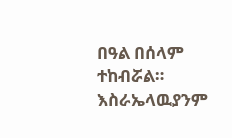በዓል በሰላም ተከብሯል። እስራኤላዉያንም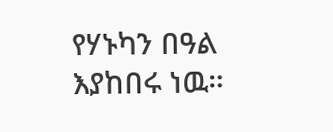የሃኑካን በዓል እያከበሩ ነዉ።